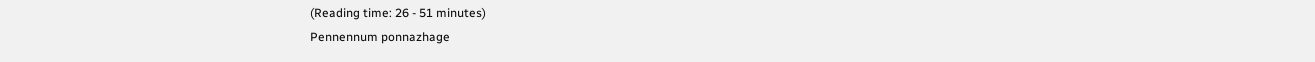(Reading time: 26 - 51 minutes)
Pennennum ponnazhage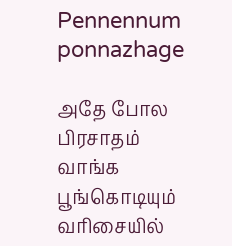Pennennum ponnazhage

அதே போல பிரசாதம் வாங்க பூங்கொடியும் வரிசையில்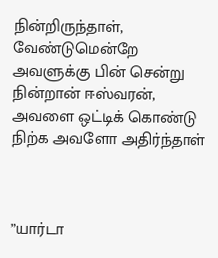நின்றிருந்தாள், வேண்டுமென்றே அவளுக்கு பின் சென்று நின்றான் ஈஸ்வரன், அவளை ஒட்டிக் கொண்டு நிற்க அவளோ அதிர்ந்தாள்



”யார்டா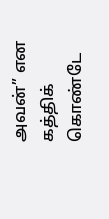அவன்” என கத்திக் கொண்டே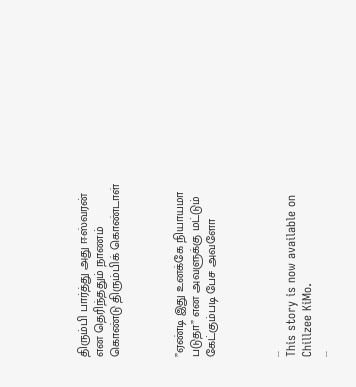திரும்பி பார்த்து அது ஈஸ்வரன் என தெரிந்ததும் நாணம் கொண்டு திரும்பிக் கொண்டாள்



”ஏண்டி இது உனக்கே நியாயமா படுதா” என அவளுக்கு மட்டும் கேட்கும்படி பேச அவளோ



...
This story is now available on Chillzee KiMo.
...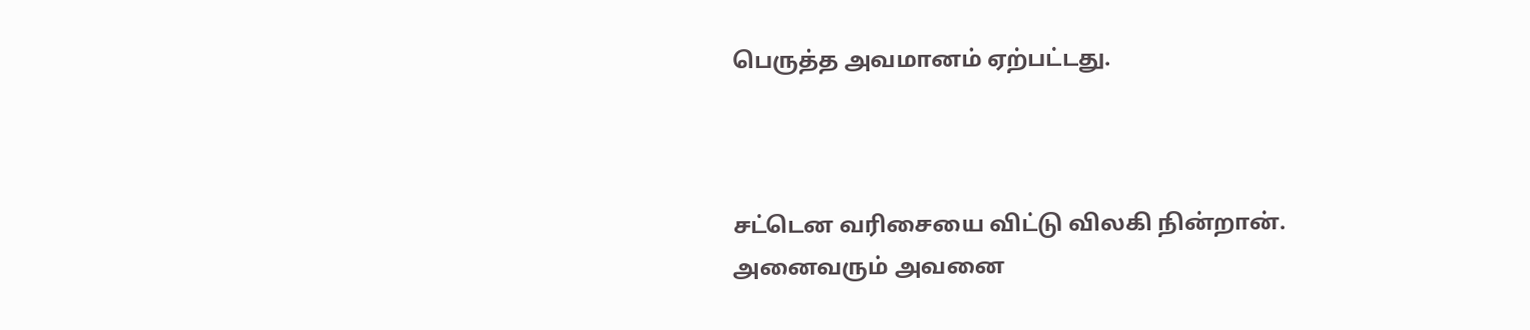பெருத்த அவமானம் ஏற்பட்டது.



சட்டென வரிசையை விட்டு விலகி நின்றான். அனைவரும் அவனை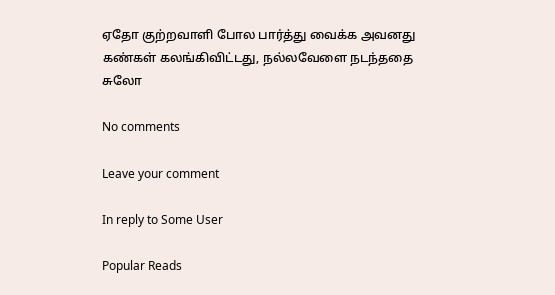ஏதோ குற்றவாளி போல பார்த்து வைக்க அவனது கண்கள் கலங்கிவிட்டது, நல்லவேளை நடந்ததை சுலோ

No comments

Leave your comment

In reply to Some User

Popular Reads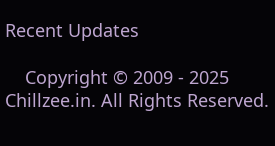Recent Updates

    Copyright © 2009 - 2025 Chillzee.in. All Rights Reserved.